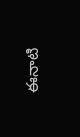ఈనాటి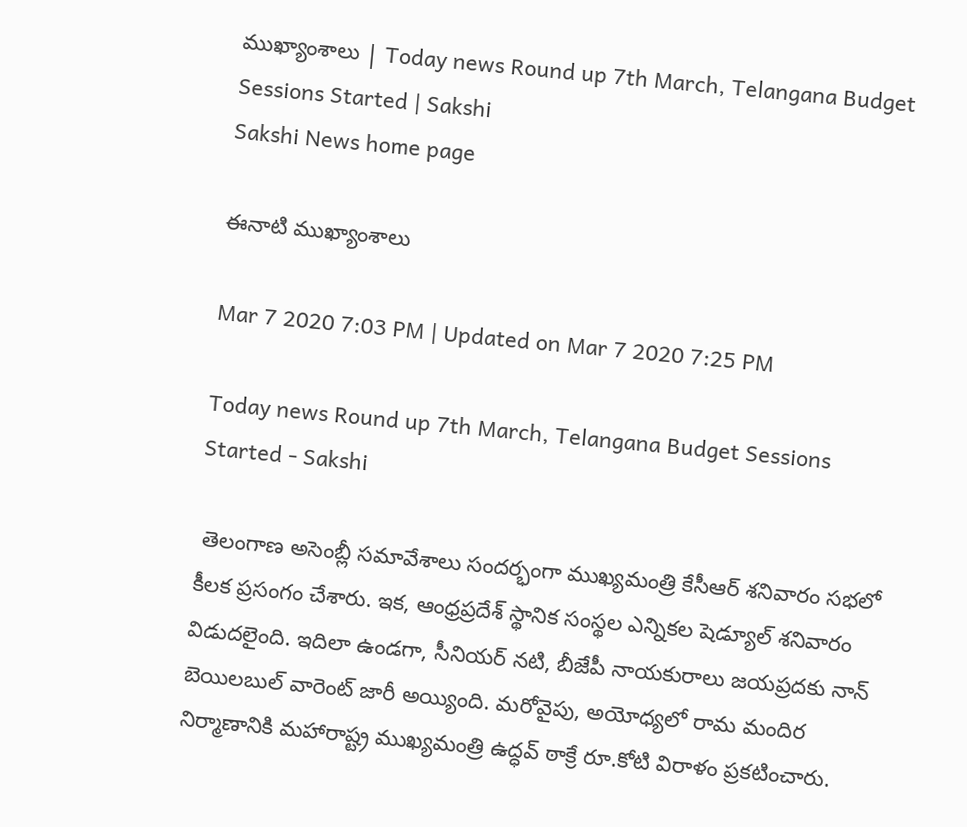ముఖ్యాంశాలు | Today news Round up 7th March, Telangana Budget Sessions Started | Sakshi
Sakshi News home page

ఈనాటి ముఖ్యాంశాలు

Mar 7 2020 7:03 PM | Updated on Mar 7 2020 7:25 PM

Today news Round up 7th March, Telangana Budget Sessions Started - Sakshi

 తెలంగాణ అసెంబ్లీ సమావేశాలు సందర్భంగా ముఖ్యమంత్రి కేసీఆర్‌ శనివారం సభలో కీలక ప్రసంగం చేశారు. ఇక, ఆంధ్రప్రదేశ్‌ స్థానిక సంస్థల ఎన్నికల షెడ్యూల్‌ శనివారం విడుదలైంది. ఇదిలా ఉండగా, సీనియర్‌ నటి, బీజేపీ నాయకురాలు జయప్రదకు నాన్‌ బెయిలబుల్‌ వారెంట్‌ జారీ అయ్యింది. మరోవైపు, అయోధ్యలో రామ మందిర నిర్మాణానికి మహారాష్ట్ర ముఖ్యమంత్రి ఉద్ధవ్‌ ఠాక్రే రూ.కోటి విరాళం ప్రకటించారు.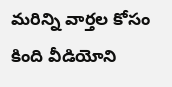మరిన్ని వార్తల కోసం కింది వీడియోని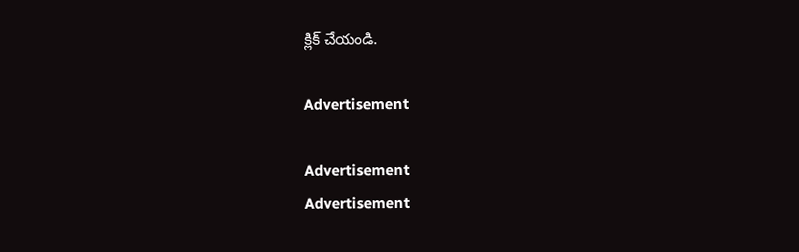క్లిక్‌ చేయండి.

Advertisement

Advertisement
Advertisement